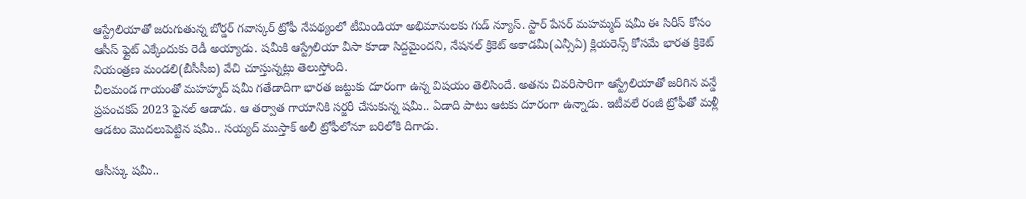ఆస్ట్రేలియాతో జరుగుతున్న బోర్డర్ గవాస్కర్ ట్రోఫీ నేపథ్యంలో టీమిండియా అభిమానులకు గుడ్ న్యూస్. స్టార్ పేసర్ మహమ్మద్ షమీ ఈ సిరీస్ కోసం ఆసీస్ ఫ్లైట్ ఎక్కేందుకు రెడీ అయ్యాడు. షమీకి ఆస్ట్రేలియా వీసా కూడా సిద్దమైందని, నేషనల్ క్రికెట్ అకాడమీ(ఎన్సీఏ) క్లియరెన్స్ కోసమే భారత క్రికెట్ నియంత్రణ మండలి(బీసీసీఐ) వేచి చూస్తున్నట్లు తెలుస్తోంది.
చీలమండ గాయంతో మహహ్మద్ షమీ గతేడాదిగా భారత జట్టుకు దూరంగా ఉన్న విషయం తెలిసిందే. అతను చివరిసారిగా ఆస్ట్రేలియాతో జరిగిన వన్డే ప్రపంచకప్ 2023 ఫైనల్ ఆడాడు. ఆ తర్వాత గాయానికి సర్జరీ చేసుకున్న షమీ.. ఏడాది పాటు ఆటకు దూరంగా ఉన్నాడు. ఇటీవలే రంజీ ట్రోఫీతో మళ్లీ ఆడటం మొదలుపెట్టిన షమీ.. సయ్యద్ ముస్తాక్ అలీ ట్రోఫీలోనూ బరిలోకి దిగాడు.

ఆసీస్కు షమీ..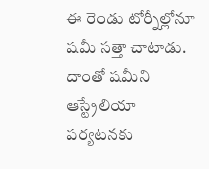ఈ రెండు టోర్నీల్లోనూ షమీ సత్తా చాటాడు. దాంతో షమీని ఆస్ట్రేలియా పర్యటనకు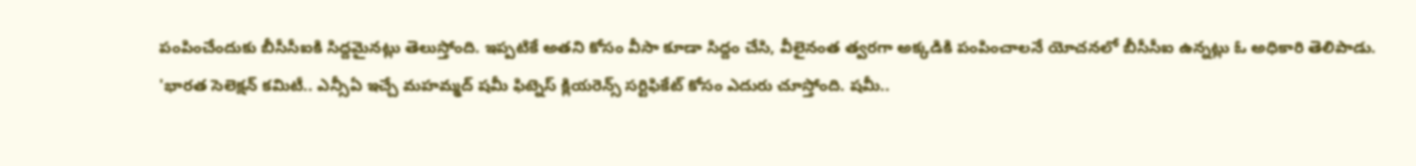పంపించేందుకు బీసీసీఐకి సిద్దమైనట్లు తెలుస్తోంది. ఇప్పటికే అతని కోసం వీసా కూడా సిద్దం చేసి, వీలైనంత త్వరగా అక్కడికి పంపించాలనే యోచనలో బీసీసీఐ ఉన్నట్లు ఓ అధికారి తెలిపాడు.
'భారత సెలెక్షన్ కమిటీ.. ఎన్సీఏ ఇచ్చే మహమ్మద్ షమీ ఫిట్నెస్ క్లియరెన్స్ సర్టిఫికేట్ కోసం ఎదురు చూస్తోంది. షమీ..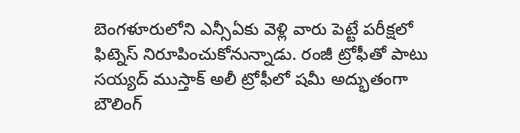బెంగళూరులోని ఎన్సీఏకు వెళ్లి వారు పెట్టే పరీక్షలో ఫిట్నెస్ నిరూపించుకోనున్నాడు. రంజీ ట్రోఫీతో పాటు సయ్యద్ ముస్తాక్ అలీ ట్రోఫీలో షమీ అద్భుతంగా బౌలింగ్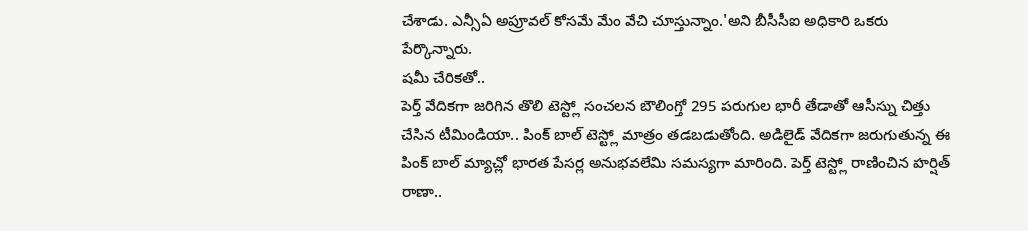చేశాడు. ఎన్సీఏ అప్రూవల్ కోసమే మేం వేచి చూస్తున్నాం.'అని బీసీసీఐ అధికారి ఒకరు పేర్కొన్నారు.
షమీ చేరికతో..
పెర్త్ వేదికగా జరిగిన తొలి టెస్ట్లో సంచలన బౌలింగ్తో 295 పరుగుల భారీ తేడాతో ఆసీస్ను చిత్తు చేసిన టీమిండియా.. పింక్ బాల్ టెస్ట్లో మాత్రం తడబడుతోంది. అడిలైడ్ వేదికగా జరుగుతున్న ఈ పింక్ బాల్ మ్యాచ్లో భారత పేసర్ల అనుభవలేమి సమస్యగా మారింది. పెర్త్ టెస్ట్లో రాణించిన హర్షిత్ రాణా..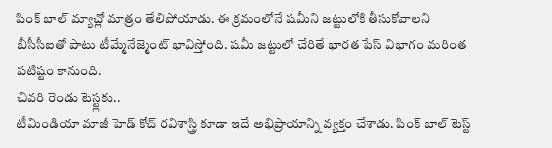పింక్ బాల్ మ్యాచ్లో మాత్రం తేలిపోయాడు. ఈ క్రమంలోనే షమీని జట్టులోకి తీసుకోవాలని బీసీసీఐతో పాటు టీమ్మేనేజ్మెంట్ భావిస్తోంది. షమీ జట్టులో చేరితే భారత పేస్ విభాగం మరింత పటిష్టం కానుంది.
చివరి రెండు టెస్ట్లకు..
టీమిండియా మాజీ హెడ్ కోచ్ రవిశాస్త్రి కూడా ఇదే అభిప్రాయాన్ని వ్యక్తం చేశాడు. పింక్ బాల్ టెస్ట్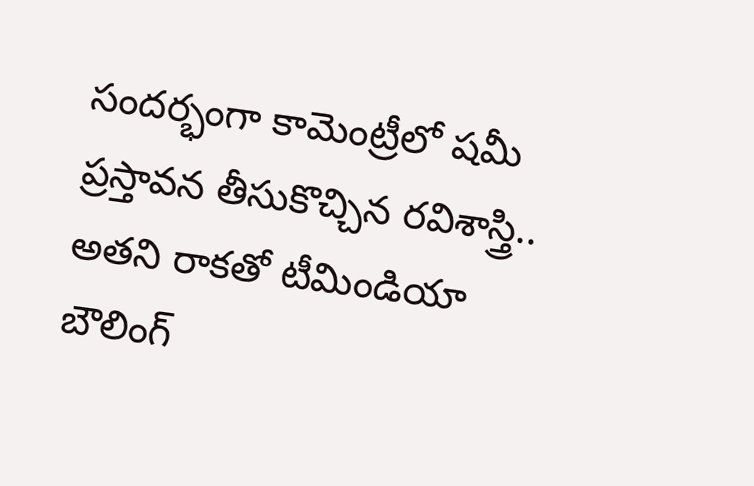సందర్భంగా కామెంట్రీలో షమీ ప్రస్తావన తీసుకొచ్చిన రవిశాస్త్రి.. అతని రాకతో టీమిండియా బౌలింగ్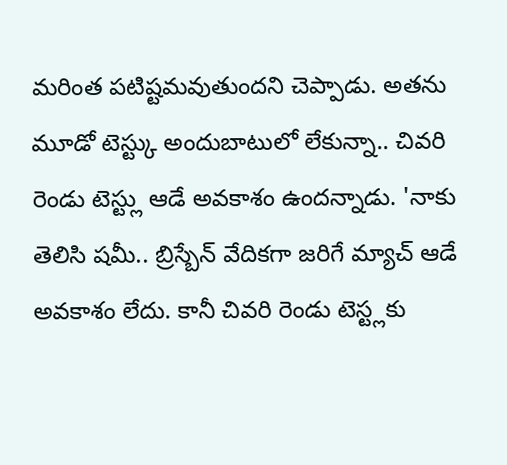మరింత పటిష్టమవుతుందని చెప్పాడు. అతను మూడో టెస్ట్కు అందుబాటులో లేకున్నా.. చివరి రెండు టెస్ట్లు ఆడే అవకాశం ఉందన్నాడు. 'నాకు తెలిసి షమీ.. బ్రిస్బేన్ వేదికగా జరిగే మ్యాచ్ ఆడే అవకాశం లేదు. కానీ చివరి రెండు టెస్ట్లకు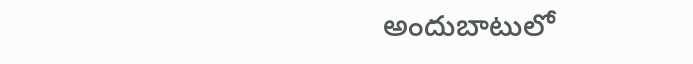అందుబాటులో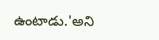ఉంటాడు.'అని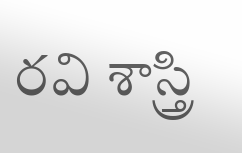రవి శాస్త్రి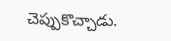చెప్పుకొచ్చాడు.